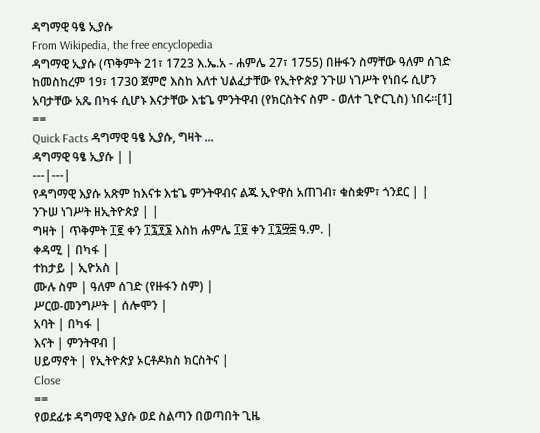ዳግማዊ ዓፄ ኢያሱ
From Wikipedia, the free encyclopedia
ዳግማዊ ኢያሱ (ጥቅምት 21፣ 1723 እ.ኤ.አ - ሐምሌ 27፣ 1755) በዙፋን ስማቸው ዓለም ሰገድ ከመስከረም 19፣ 1730 ጀምሮ እስከ እለተ ህልፈታቸው የኢትዮጵያ ንጉሠ ነገሥት የነበሩ ሲሆን አባታቸው አጼ በካፋ ሲሆኑ እናታቸው እቴጌ ምንትዋብ (የክርስትና ስም - ወለተ ጊዮርጊስ) ነበሩ።[1]
==
Quick Facts ዳግማዊ ዓፄ ኢያሱ, ግዛት ...
ዳግማዊ ዓፄ ኢያሱ | |
---|---|
የዳግማዊ እያሱ አጽም ከእናቱ እቴጌ ምንትዋብና ልጁ ኢዮዋስ አጠገብ፣ ቁስቋም፣ ጎንደር | |
ንጉሠ ነገሥት ዘኢትዮጵያ | |
ግዛት | ጥቅምት ፲፪ ቀን ፲፯፻፮ እስከ ሐምሌ ፲፱ ቀን ፲፯፵፰ ዓ.ም. |
ቀዳሚ | በካፋ |
ተከታይ | ኢዮአስ |
ሙሉ ስም | ዓለም ሰገድ (የዙፋን ስም) |
ሥርወ-መንግሥት | ሰሎሞን |
አባት | በካፋ |
እናት | ምንትዋብ |
ሀይማኖት | የኢትዮጵያ ኦርቶዶክስ ክርስትና |
Close
==
የወደፊቱ ዳግማዊ እያሱ ወደ ስልጣን በወጣበት ጊዜ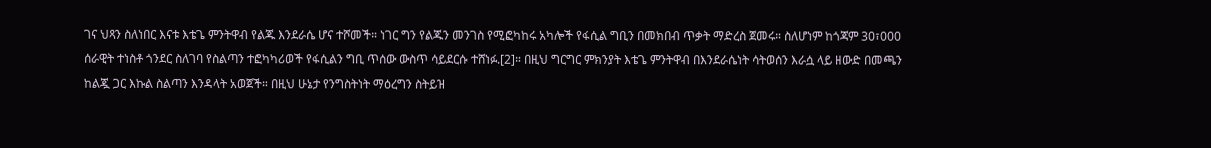ገና ህጻን ስለነበር እናቱ እቴጌ ምንትዋብ የልጁ እንደራሴ ሆና ተሾመች። ነገር ግን የልጁን መንገስ የሚፎካከሩ አካሎች የፋሲል ግቢን በመክበብ ጥቃት ማድረስ ጀመሩ። ስለሆነም ከጎጃም 30፣000 ሰራዊት ተነስቶ ጎንደር ስለገባ የስልጣን ተፎካካሪወች የፋሲልን ግቢ ጥሰው ውስጥ ሳይደርሱ ተሸነፉ.[2]። በዚህ ግርግር ምክንያት እቴጌ ምንትዋብ በእንደራሴነት ሳትወሰን እራሷ ላይ ዘውድ በመጫን ከልጇ ጋር እኩል ስልጣን እንዳላት አወጀች። በዚህ ሁኔታ የንግስትነት ማዕረግን ስትይዝ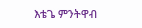እቴጌ ምንትዋብ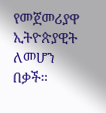የመጀመሪያዋ ኢትዮጵያዊት ለመሆን በቃች።